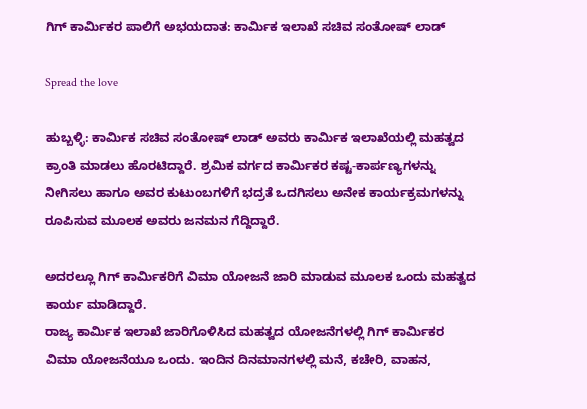ಗಿಗ್ ಕಾರ್ಮಿಕರ ಪಾಲಿಗೆ ಅಭಯದಾತ: ಕಾರ್ಮಿಕ ಇಲಾಖೆ ಸಚಿವ ಸಂತೋಷ್ ಲಾಡ್

Spread the love

ಹುಬ್ಬಳ್ಳಿ: ಕಾರ್ಮಿಕ ಸಚಿವ ಸಂತೋಷ್ ಲಾಡ್ ಅವರು ಕಾರ್ಮಿಕ ಇಲಾಖೆಯಲ್ಲಿ ಮಹತ್ವದ ಕ್ರಾಂತಿ ಮಾಡಲು ಹೊರಟಿದ್ದಾರೆ. ಶ್ರಮಿಕ ವರ್ಗದ ಕಾರ್ಮಿಕರ ಕಷ್ಟ-ಕಾರ್ಪಣ್ಯಗಳನ್ನು ನೀಗಿಸಲು ಹಾಗೂ ಅವರ ಕುಟುಂಬಗಳಿಗೆ ಭದ್ರತೆ ಒದಗಿಸಲು ಅನೇಕ ಕಾರ್ಯಕ್ರಮಗಳನ್ನು ರೂಪಿಸುವ ಮೂಲಕ ಅವರು ಜನಮನ ಗೆದ್ದಿದ್ದಾರೆ.

ಅದರಲ್ಲೂ ಗಿಗ್ ಕಾರ್ಮಿಕರಿಗೆ ವಿಮಾ ಯೋಜನೆ ಜಾರಿ ಮಾಡುವ ಮೂಲಕ ಒಂದು ಮಹತ್ವದ ಕಾರ್ಯ ಮಾಡಿದ್ದಾರೆ.
ರಾಜ್ಯ ಕಾರ್ಮಿಕ ಇಲಾಖೆ ಜಾರಿಗೊಳಿಸಿದ ಮಹತ್ವದ ಯೋಜನೆಗಳಲ್ಲಿ ಗಿಗ್ ಕಾರ್ಮಿಕರ ವಿಮಾ ಯೋಜನೆಯೂ ಒಂದು. ಇಂದಿನ ದಿನಮಾನಗಳಲ್ಲಿ ಮನೆ, ಕಚೇರಿ, ವಾಹನ,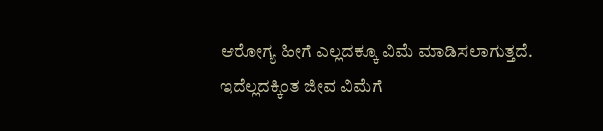ಆರೋಗ್ಯ ಹೀಗೆ ಎಲ್ಲದಕ್ಕೂ ವಿಮೆ ಮಾಡಿಸಲಾಗುತ್ತದೆ. ಇದೆಲ್ಲದಕ್ಕಿಂತ ಜೀವ ವಿಮೆಗೆ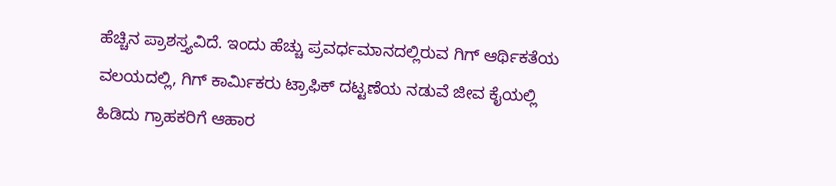ಹೆಚ್ಚಿನ ಪ್ರಾಶಸ್ತ್ಯವಿದೆ. ಇಂದು ಹೆಚ್ಚು ಪ್ರವರ್ಧಮಾನದಲ್ಲಿರುವ ಗಿಗ್ ಆರ್ಥಿಕತೆಯ ವಲಯದಲ್ಲಿ, ಗಿಗ್ ಕಾರ್ಮಿಕರು ಟ್ರಾಫಿಕ್ ದಟ್ಟಣೆಯ ನಡುವೆ ಜೀವ ಕೈಯಲ್ಲಿ ಹಿಡಿದು ಗ್ರಾಹಕರಿಗೆ ಆಹಾರ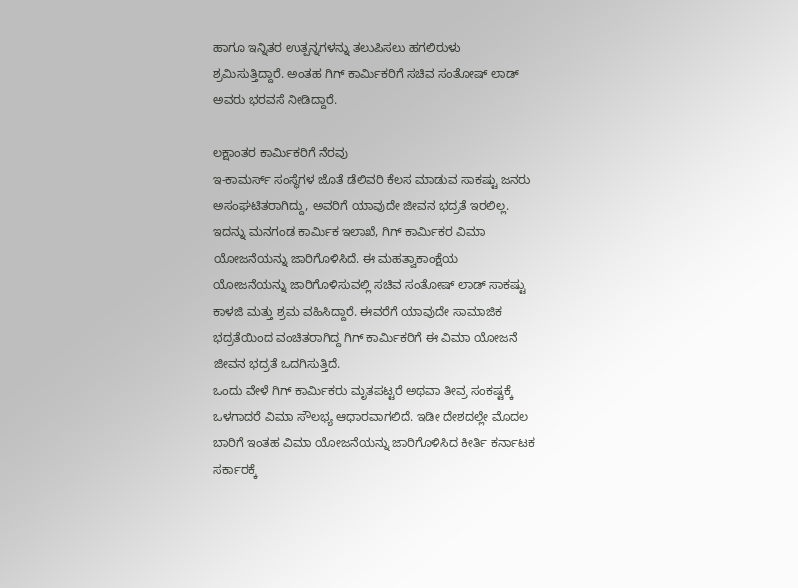ಹಾಗೂ ಇನ್ನಿತರ ಉತ್ಪನ್ನಗಳನ್ನು ತಲುಪಿಸಲು ಹಗಲಿರುಳು ಶ್ರಮಿಸುತ್ತಿದ್ದಾರೆ. ಅಂತಹ ಗಿಗ್ ಕಾರ್ಮಿಕರಿಗೆ ಸಚಿವ ಸಂತೋಷ್ ಲಾಡ್ ಅವರು ಭರವಸೆ ನೀಡಿದ್ದಾರೆ.

ಲಕ್ಷಾಂತರ ಕಾರ್ಮಿಕರಿಗೆ ನೆರವು
ಇ-ಕಾಮರ್ಸ್ ಸಂಸ್ಥೆಗಳ ಜೊತೆ ಡೆಲಿವರಿ ಕೆಲಸ ಮಾಡುವ ಸಾಕಷ್ಟು ಜನರು ಅಸಂಘಟಿತರಾಗಿದ್ದು, ಅವರಿಗೆ ಯಾವುದೇ ಜೀವನ ಭದ್ರತೆ ಇರಲಿಲ್ಲ. ಇದನ್ನು ಮನಗಂಡ ಕಾರ್ಮಿಕ ಇಲಾಖೆ, ಗಿಗ್ ಕಾರ್ಮಿಕರ ವಿಮಾ ಯೋಜನೆಯನ್ನು ಜಾರಿಗೊಳಿಸಿದೆ. ಈ ಮಹತ್ವಾಕಾಂಕ್ಷೆಯ ಯೋಜನೆಯನ್ನು ಜಾರಿಗೊಳಿಸುವಲ್ಲಿ ಸಚಿವ ಸಂತೋಷ್ ಲಾಡ್ ಸಾಕಷ್ಟು ಕಾಳಜಿ ಮತ್ತು ಶ್ರಮ ವಹಿಸಿದ್ದಾರೆ. ಈವರೆಗೆ ಯಾವುದೇ ಸಾಮಾಜಿಕ ಭದ್ರತೆಯಿಂದ ವಂಚಿತರಾಗಿದ್ದ ಗಿಗ್ ಕಾರ್ಮಿಕರಿಗೆ ಈ ವಿಮಾ ಯೋಜನೆ ಜೀವನ ಭದ್ರತೆ ಒದಗಿಸುತ್ತಿದೆ.
ಒಂದು ವೇಳೆ ಗಿಗ್ ಕಾರ್ಮಿಕರು ಮೃತಪಟ್ಟರೆ ಅಥವಾ ತೀವ್ರ ಸಂಕಷ್ಟಕ್ಕೆ ಒಳಗಾದರೆ ವಿಮಾ ಸೌಲಭ್ಯ ಆಧಾರವಾಗಲಿದೆ. ಇಡೀ ದೇಶದಲ್ಲೇ ಮೊದಲ ಬಾರಿಗೆ ಇಂತಹ ವಿಮಾ ಯೋಜನೆಯನ್ನು ಜಾರಿಗೊಳಿಸಿದ ಕೀರ್ತಿ ಕರ್ನಾಟಕ ಸರ್ಕಾರಕ್ಕೆ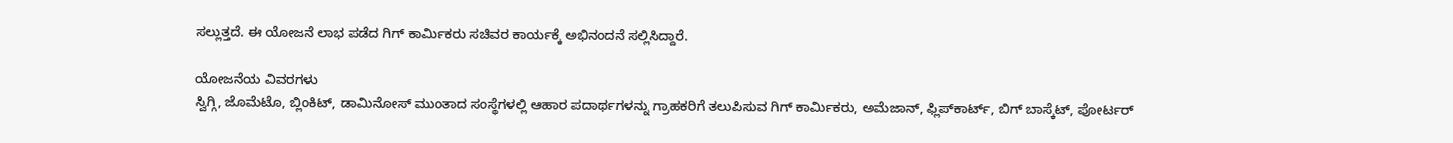ಸಲ್ಲುತ್ತದೆ. ಈ ಯೋಜನೆ ಲಾಭ ಪಡೆದ ಗಿಗ್ ಕಾರ್ಮಿಕರು ಸಚಿವರ ಕಾರ್ಯಕ್ಕೆ ಅಭಿನಂದನೆ ಸಲ್ಲಿಸಿದ್ದಾರೆ.

ಯೋಜನೆಯ ವಿವರಗಳು
ಸ್ವಿಗ್ಗಿ, ಜೊಮೆಟೊ, ಬ್ಲಿಂಕಿಟ್, ಡಾಮಿನೋಸ್ ಮುಂತಾದ ಸಂಸ್ಥೆಗಳಲ್ಲಿ ಆಹಾರ ಪದಾರ್ಥಗಳನ್ನು ಗ್ರಾಹಕರಿಗೆ ತಲುಪಿಸುವ ಗಿಗ್ ಕಾರ್ಮಿಕರು, ಅಮೆಜಾನ್, ಫ್ಲಿಪ್‌ಕಾರ್ಟ್, ಬಿಗ್ ಬಾಸ್ಕೆಟ್, ಪೋರ್ಟರ್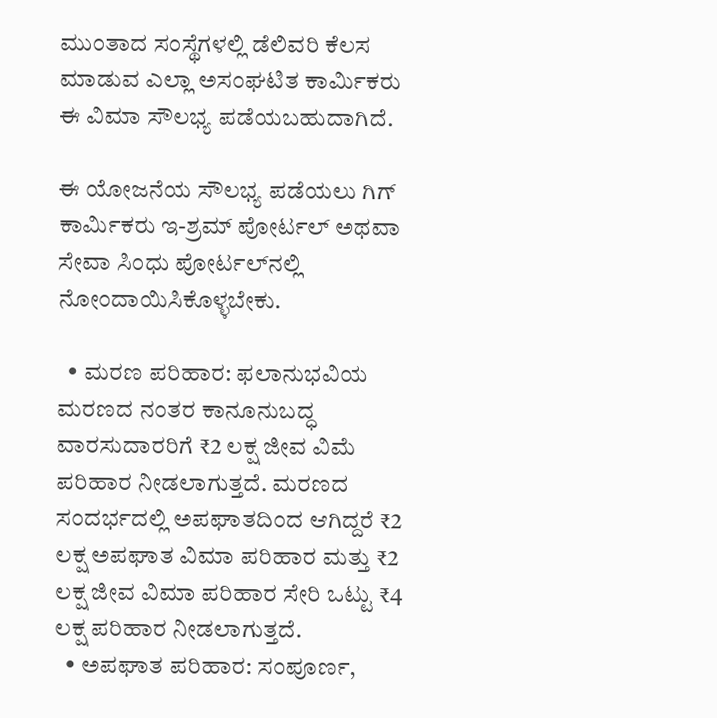ಮುಂತಾದ ಸಂಸ್ಥೆಗಳಲ್ಲಿ ಡೆಲಿವರಿ ಕೆಲಸ ಮಾಡುವ ಎಲ್ಲಾ ಅಸಂಘಟಿತ ಕಾರ್ಮಿಕರು ಈ ವಿಮಾ ಸೌಲಭ್ಯ ಪಡೆಯಬಹುದಾಗಿದೆ.

ಈ ಯೋಜನೆಯ ಸೌಲಭ್ಯ ಪಡೆಯಲು ಗಿಗ್ ಕಾರ್ಮಿಕರು ಇ-ಶ್ರಮ್ ಪೋರ್ಟಲ್ ಅಥವಾ ಸೇವಾ ಸಿಂಧು ಪೋರ್ಟಲ್‌ನಲ್ಲಿ ನೋಂದಾಯಿಸಿಕೊಳ್ಳಬೇಕು.

  • ಮರಣ ಪರಿಹಾರ: ಫಲಾನುಭವಿಯ ಮರಣದ ನಂತರ ಕಾನೂನುಬದ್ಧ ವಾರಸುದಾರರಿಗೆ ₹2 ಲಕ್ಷ ಜೀವ ವಿಮೆ ಪರಿಹಾರ ನೀಡಲಾಗುತ್ತದೆ. ಮರಣದ ಸಂದರ್ಭದಲ್ಲಿ ಅಪಘಾತದಿಂದ ಆಗಿದ್ದರೆ ₹2 ಲಕ್ಷ ಅಪಘಾತ ವಿಮಾ ಪರಿಹಾರ ಮತ್ತು ₹2 ಲಕ್ಷ ಜೀವ ವಿಮಾ ಪರಿಹಾರ ಸೇರಿ ಒಟ್ಟು ₹4 ಲಕ್ಷ ಪರಿಹಾರ ನೀಡಲಾಗುತ್ತದೆ.
  • ಅಪಘಾತ ಪರಿಹಾರ: ಸಂಪೂರ್ಣ,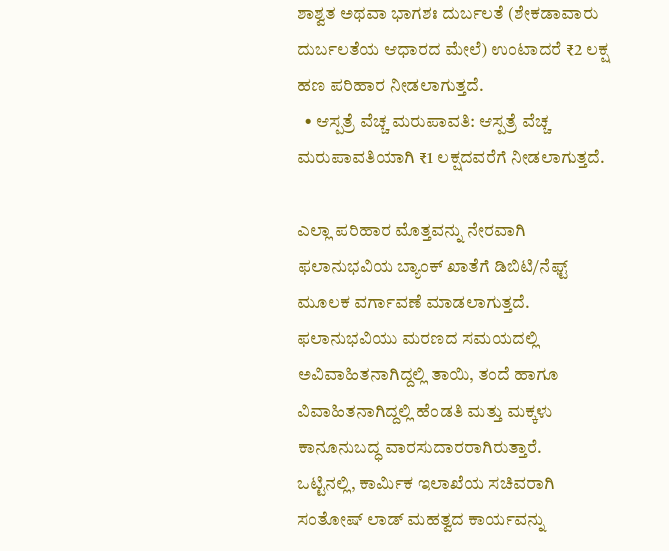ಶಾಶ್ವತ ಅಥವಾ ಭಾಗಶಃ ದುರ್ಬಲತೆ (ಶೇಕಡಾವಾರು ದುರ್ಬಲತೆಯ ಆಧಾರದ ಮೇಲೆ) ಉಂಟಾದರೆ ₹2 ಲಕ್ಷ ಹಣ ಪರಿಹಾರ ನೀಡಲಾಗುತ್ತದೆ.
  • ಆಸ್ಪತ್ರೆ ವೆಚ್ಚ ಮರುಪಾವತಿ: ಆಸ್ಪತ್ರೆ ವೆಚ್ಚ ಮರುಪಾವತಿಯಾಗಿ ₹1 ಲಕ್ಷದವರೆಗೆ ನೀಡಲಾಗುತ್ತದೆ.

ಎಲ್ಲಾ ಪರಿಹಾರ ಮೊತ್ತವನ್ನು ನೇರವಾಗಿ ಫಲಾನುಭವಿಯ ಬ್ಯಾಂಕ್ ಖಾತೆಗೆ ಡಿಬಿಟಿ/ನೆಫ್ಟ್ ಮೂಲಕ ವರ್ಗಾವಣೆ ಮಾಡಲಾಗುತ್ತದೆ. ಫಲಾನುಭವಿಯು ಮರಣದ ಸಮಯದಲ್ಲಿ ಅವಿವಾಹಿತನಾಗಿದ್ದಲ್ಲಿ ತಾಯಿ, ತಂದೆ ಹಾಗೂ ವಿವಾಹಿತನಾಗಿದ್ದಲ್ಲಿ ಹೆಂಡತಿ ಮತ್ತು ಮಕ್ಕಳು ಕಾನೂನುಬದ್ಧ ವಾರಸುದಾರರಾಗಿರುತ್ತಾರೆ.
ಒಟ್ಟಿನಲ್ಲಿ, ಕಾರ್ಮಿಕ ಇಲಾಖೆಯ ಸಚಿವರಾಗಿ ಸಂತೋಷ್ ಲಾಡ್ ಮಹತ್ವದ ಕಾರ್ಯವನ್ನು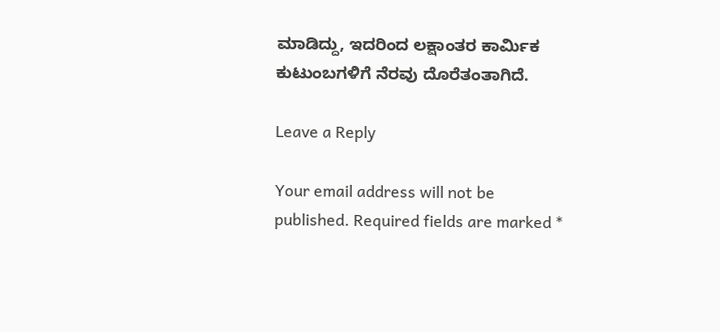ಮಾಡಿದ್ದು, ಇದರಿಂದ ಲಕ್ಷಾಂತರ ಕಾರ್ಮಿಕ ಕುಟುಂಬಗಳಿಗೆ ನೆರವು ದೊರೆತಂತಾಗಿದೆ.

Leave a Reply

Your email address will not be published. Required fields are marked *